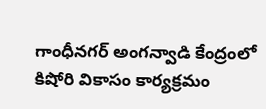గాంధీనగర్ అంగన్వాడి కేంద్రంలో కిషోరి వికాసం కార్యక్రమం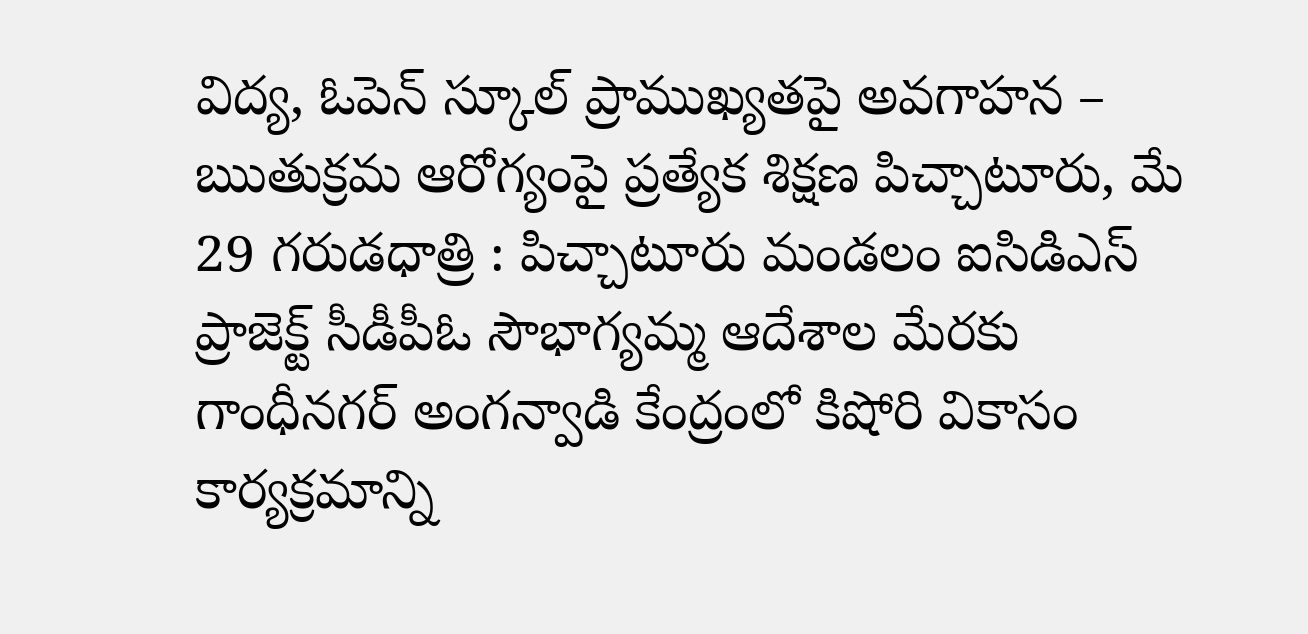విద్య, ఓపెన్ స్కూల్ ప్రాముఖ్యతపై అవగాహన – ఋతుక్రమ ఆరోగ్యంపై ప్రత్యేక శిక్షణ పిచ్చాటూరు, మే 29 గరుడధాత్రి : పిచ్చాటూరు మండలం ఐసిడిఎస్ ప్రాజెక్ట్ సీడీపీఓ సౌభాగ్యమ్మ ఆదేశాల మేరకు గాంధీనగర్ అంగన్వాడి కేంద్రంలో కిషోరి వికాసం కార్యక్రమాన్ని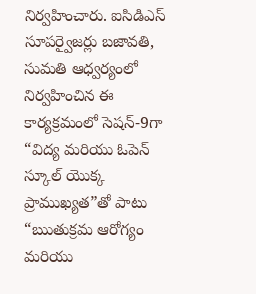నిర్వహించారు. ఐసిడిఎస్ సూపర్వైజర్లు బజావతి, సుమతి ఆధ్వర్యంలో నిర్వహించిన ఈ కార్యక్రమంలో సెషన్-9గా “విద్య మరియు ఓపెన్ స్కూల్ యొక్క ప్రాముఖ్యత”తో పాటు “ఋతుక్రమ ఆరోగ్యం మరియు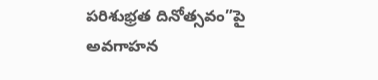పరిశుభ్రత దినోత్సవం”పై అవగాహన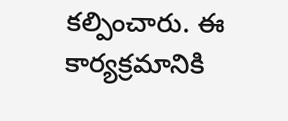కల్పించారు. ఈ కార్యక్రమానికి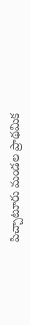పిచ్చాటూరు మండల ప్రాథమిక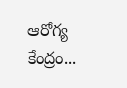ఆరోగ్య కేంద్రం...